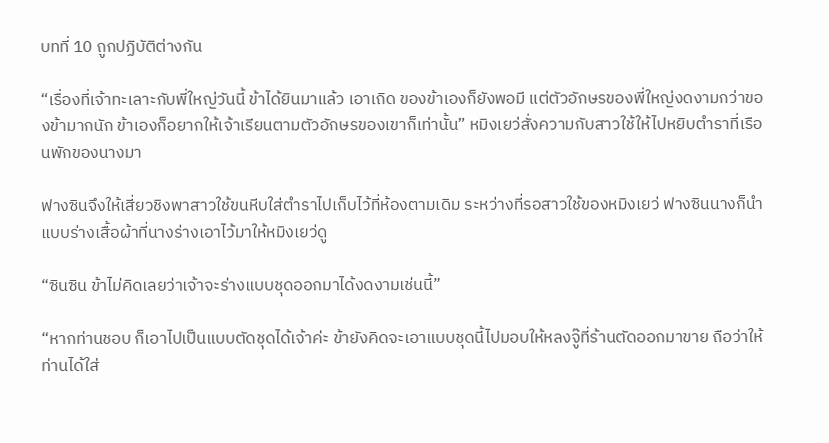บทที่ 10 ถูกปฏิบัติต่างกัน

“เรื่องที่เจ้าทะเลาะกับพี่ใหญ่วันนี้ ข้าได้ยินมาแล้ว เอาเถิด ของข้าเองก็ยังพอมี แต่ตัวอักษรของพี่ใหญ่งดงามกว่าของข้ามากนัก ข้าเองก็อยากให้เจ้าเรียนตามตัวอักษรของเขาก็เท่านั้น” หมิงเยว่สั่งความกับสาวใช้ให้ไปหยิบตำราที่เรือนพักของนางมา

ฟางซินจึงให้เสี่ยวชิงพาสาวใช้ขนหีบใส่ตำราไปเก็บไว้ที่ห้องตามเดิม ระหว่างที่รอสาวใช้ของหมิงเยว่ ฟางซินนางก็นำแบบร่างเสื้อผ้าที่นางร่างเอาไว้มาให้หมิงเยว่ดู

“ซินซิน ข้าไม่คิดเลยว่าเจ้าจะร่างแบบชุดออกมาได้งดงามเช่นนี้”

“หากท่านชอบ ก็เอาไปเป็นแบบตัดชุดได้เจ้าค่ะ ข้ายังคิดจะเอาแบบชุดนี้ไปมอบให้หลงจู๊ที่ร้านตัดออกมาขาย ถือว่าให้ท่านได้ใส่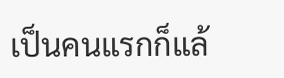เป็นคนแรกก็แล้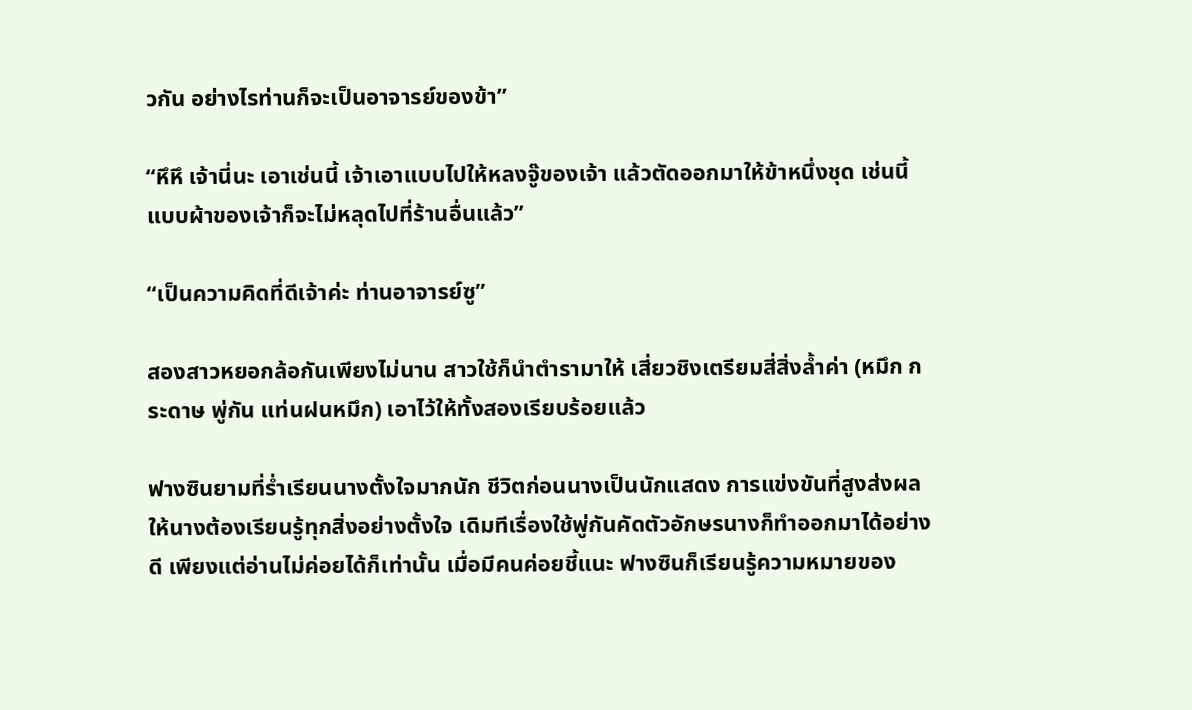วกัน อย่างไรท่านก็จะเป็นอาจารย์ของข้า”

“หึหึ เจ้านี่นะ เอาเช่นนี้ เจ้าเอาแบบไปให้หลงจู๊ของเจ้า แล้วตัดออกมาให้ข้าหนึ่งชุด เช่นนี้แบบผ้าของเจ้าก็จะไม่หลุดไปที่ร้านอื่นแล้ว”

“เป็นความคิดที่ดีเจ้าค่ะ ท่านอาจารย์ซู”

สองสาวหยอกล้อกันเพียงไม่นาน สาวใช้ก็นำตำรามาให้ เสี่ยวชิงเตรียมสี่สิ่งล้ำค่า (หมึก กระดาษ พู่กัน แท่นฝนหมึก) เอาไว้ให้ทั้งสองเรียบร้อยแล้ว

ฟางซินยามที่ร่ำเรียนนางตั้งใจมากนัก ชีวิตก่อนนางเป็นนักแสดง การแข่งขันที่สูงส่งผลให้นางต้องเรียนรู้ทุกสิ่งอย่างตั้งใจ เดิมทีเรื่องใช้พู่กันคัดตัวอักษรนางก็ทำออกมาได้อย่างดี เพียงแต่อ่านไม่ค่อยได้ก็เท่านั้น เมื่อมีคนค่อยชี้แนะ ฟางซินก็เรียนรู้ความหมายของ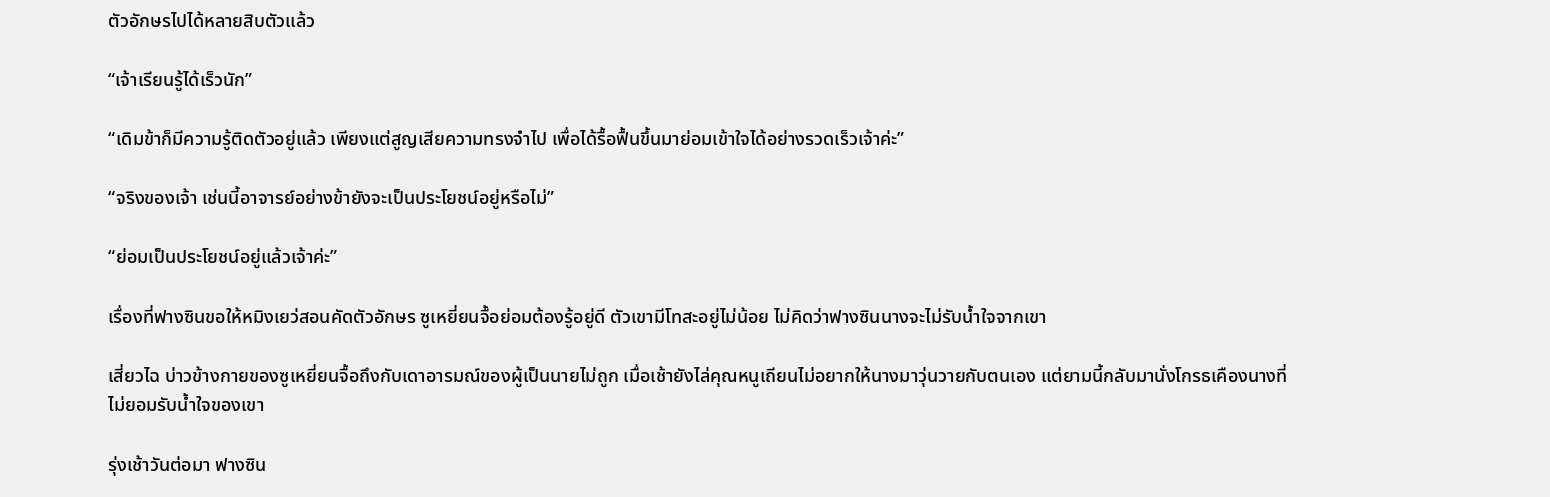ตัวอักษรไปได้หลายสิบตัวแล้ว

“เจ้าเรียนรู้ได้เร็วนัก”

“เดิมข้าก็มีความรู้ติดตัวอยู่แล้ว เพียงแต่สูญเสียความทรงจำไป เพื่อได้รื้อฟื้นขึ้นมาย่อมเข้าใจได้อย่างรวดเร็วเจ้าค่ะ”

“จริงของเจ้า เช่นนี้อาจารย์อย่างข้ายังจะเป็นประโยชน์อยู่หรือไม่”

“ย่อมเป็นประโยชน์อยู่แล้วเจ้าค่ะ”

เรื่องที่ฟางซินขอให้หมิงเยว่สอนคัดตัวอักษร ซูเหยี่ยนจื้อย่อมต้องรู้อยู่ดี ตัวเขามีโทสะอยู่ไม่น้อย ไม่คิดว่าฟางซินนางจะไม่รับน้ำใจจากเขา

เสี่ยวไฉ บ่าวข้างกายของซูเหยี่ยนจื้อถึงกับเดาอารมณ์ของผู้เป็นนายไม่ถูก เมื่อเช้ายังไล่คุณหนูเถียนไม่อยากให้นางมาวุ่นวายกับตนเอง แต่ยามนี้กลับมานั่งโกรธเคืองนางที่ไม่ยอมรับน้ำใจของเขา

รุ่งเช้าวันต่อมา ฟางซิน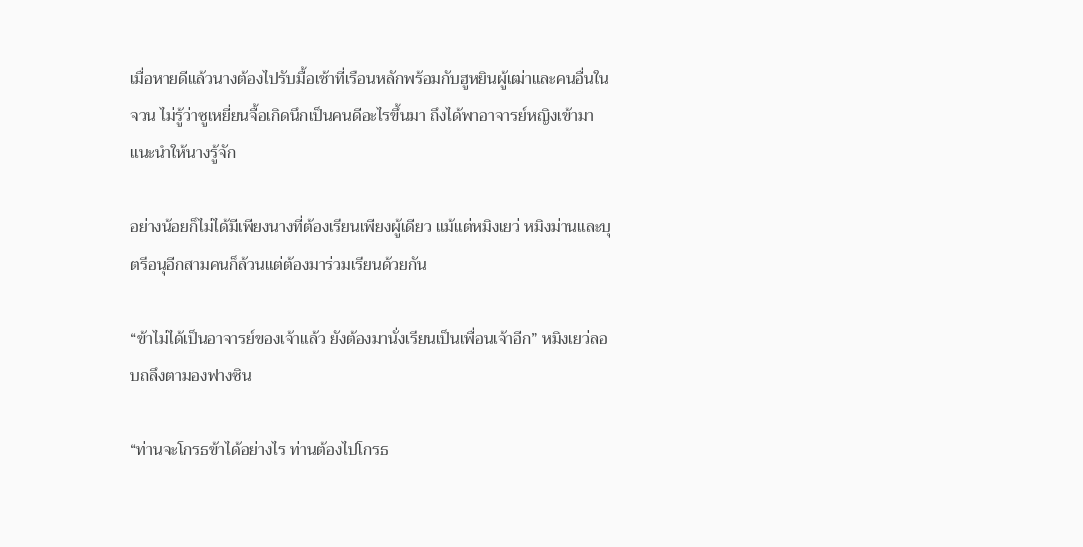เมื่อหายดีแล้วนางต้องไปรับมื้อเช้าที่เรือนหลักพร้อมกับฮูหยินผู้เฒ่าและคนอื่นในจวน ไม่รู้ว่าซูเหยี่ยนจื้อเกิดนึกเป็นคนดีอะไรขึ้นมา ถึงได้พาอาจารย์หญิงเข้ามาแนะนำให้นางรู้จัก

อย่างน้อยก็ไม่ได้มีเพียงนางที่ต้องเรียนเพียงผู้เดียว แม้แต่หมิงเยว่ หมิงม่านและบุตรีอนุอีกสามคนก็ล้วนแต่ต้องมาร่วมเรียนด้วยกัน

“ข้าไม่ได้เป็นอาจารย์ของเจ้าแล้ว ยังต้องมานั่งเรียนเป็นเพื่อนเจ้าอีก” หมิงเยว่ลอบถลึงตามองฟางซิน

“ท่านจะโกรธข้าได้อย่างไร ท่านต้องไปโกรธ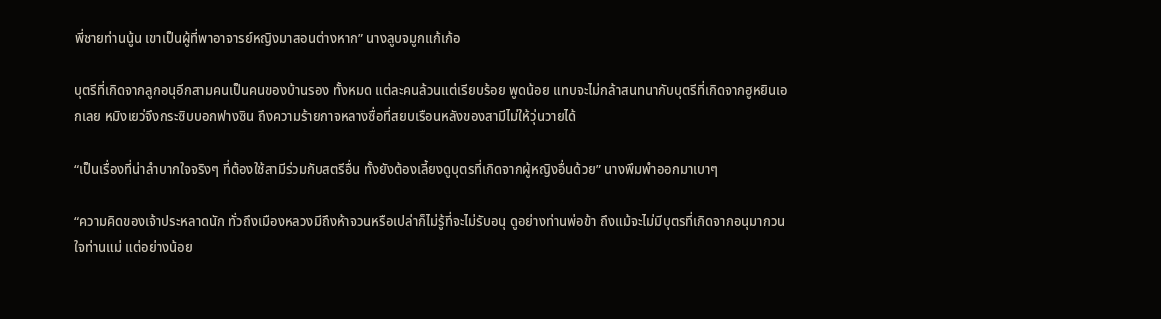พี่ชายท่านนู้น เขาเป็นผู้ที่พาอาจารย์หญิงมาสอนต่างหาก” นางลูบจมูกแก้เก้อ

บุตรีที่เกิดจากลูกอนุอีกสามคนเป็นคนของบ้านรอง ทั้งหมด แต่ละคนล้วนแต่เรียบร้อย พูดน้อย แทบจะไม่กล้าสนทนากับบุตรีที่เกิดจากฮูหยินเอกเลย หมิงเยว่จึงกระซิบบอกฟางซิน ถึงความร้ายกาจหลางซื่อที่สยบเรือนหลังของสามีไม่ให้วุ่นวายได้

“เป็นเรื่องที่น่าลำบากใจจริงๆ ที่ต้องใช้สามีร่วมกับสตรีอื่น ทั้งยังต้องเลี้ยงดูบุตรที่เกิดจากผู้หญิงอื่นด้วย” นางพึมพำออกมาเบาๆ

“ความคิดของเจ้าประหลาดนัก ทั่วถึงเมืองหลวงมีถึงห้าจวนหรือเปล่าก็ไม่รู้ที่จะไม่รับอนุ ดูอย่างท่านพ่อข้า ถึงแม้จะไม่มีบุตรที่เกิดจากอนุมากวนใจท่านแม่ แต่อย่างน้อย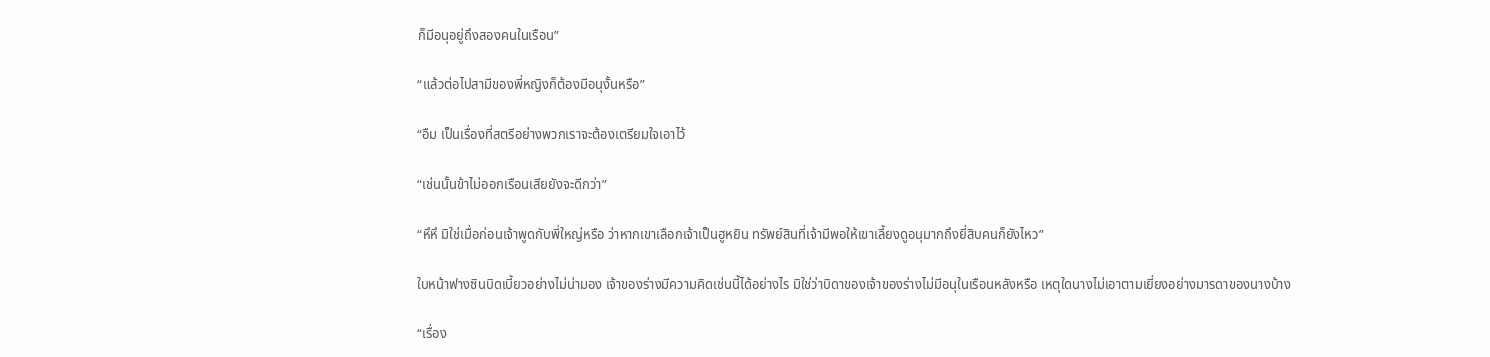ก็มีอนุอยู่ถึงสองคนในเรือน”

“แล้วต่อไปสามีของพี่หญิงก็ต้องมีอนุงั้นหรือ”

“อืม เป็นเรื่องที่สตรีอย่างพวกเราจะต้องเตรียมใจเอาไว้

“เช่นนั้นข้าไม่ออกเรือนเสียยังจะดีกว่า”

“หึหึ มิใช่เมื่อก่อนเจ้าพูดกับพี่ใหญ่หรือ ว่าหากเขาเลือกเจ้าเป็นฮูหยิน ทรัพย์สินที่เจ้ามีพอให้เขาเลี้ยงดูอนุมากถึงยี่สิบคนก็ยังไหว”

ใบหน้าฟางซินบิดเบี้ยวอย่างไม่น่ามอง เจ้าของร่างมีความคิดเช่นนี้ได้อย่างไร มิใช่ว่าบิดาของเจ้าของร่างไม่มีอนุในเรือนหลังหรือ เหตุใดนางไม่เอาตามเยี่ยงอย่างมารดาของนางบ้าง

“เรื่อง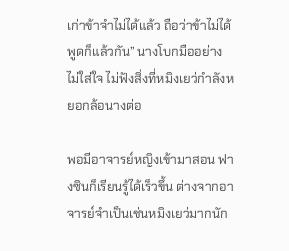เก่าข้าจำไม่ได้แล้ว ถือว่าข้าไม่ได้พูดก็แล้วกัน” นางโบกมืออย่างไม่ใส่ใจ ไม่ฟังสิ่งที่หมิงเยว่กำลังหยอกล้อนางต่อ

พอมีอาจารย์หญิงเข้ามาสอน ฟางซินก็เรียนรู้ได้เร็วขึ้น ต่างจากอาจารย์จำเป็นเช่นหมิงเยว่มากนัก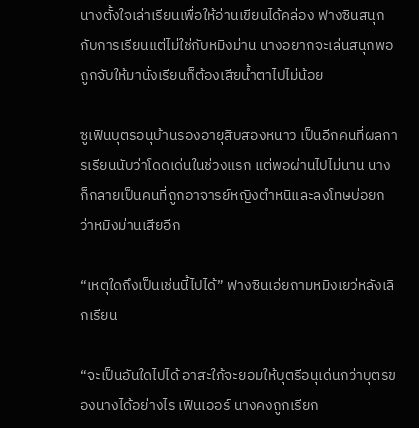นางตั้งใจเล่าเรียนเพื่อให้อ่านเขียนได้คล่อง ฟางซินสนุกกับการเรียนแต่ไม่ใช่กับหมิงม่าน นางอยากจะเล่นสนุกพอถูกจับให้มานั่งเรียนก็ต้องเสียน้ำตาไปไม่น้อย

ซูเฟินบุตรอนุบ้านรองอายุสิบสองหนาว เป็นอีกคนที่ผลการเรียนนับว่าโดดเด่นในช่วงแรก แต่พอผ่านไปไม่นาน นางก็กลายเป็นคนที่ถูกอาจารย์หญิงตำหนิและลงโทษบ่อยกว่าหมิงม่านเสียอีก

“เหตุใดถึงเป็นเช่นนี้ไปได้” ฟางซินเอ่ยถามหมิงเยว่หลังเลิกเรียน

“จะเป็นอันใดไปได้ อาสะใภ้จะยอมให้บุตรีอนุเด่นกว่าบุตรของนางได้อย่างไร เฟินเออร์ นางคงถูกเรียก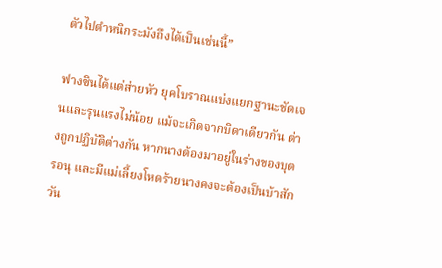ตัวไปตำหนิกระมังถึงได้เป็นเช่นนี้”

ฟางซินได้แต่ส่ายหัว ยุคโบราณแบ่งแยกฐานะชัดเจนและรุนแรงไม่น้อย แม้จะเกิดจากบิดาเดียวกัน ต่างถูกปฏิบัติต่างกัน หากนางต้องมาอยู่ในร่างของบุตรอนุ และมีแม่เลี้ยงโหดร้ายนางคงจะต้องเป็นบ้าสักวัน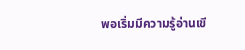พอเริ่มมีความรู้อ่านเขี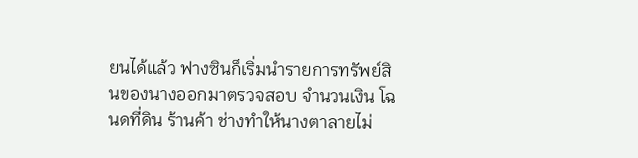ยนได้แล้ว ฟางซินก็เริ่มนำรายการทรัพย์สินของนางออกมาตรวจสอบ จำนวนเงิน โฉนดที่ดิน ร้านค้า ช่างทำให้นางตาลายไม่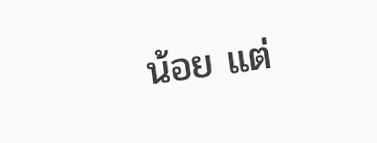น้อย แต่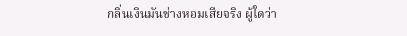กลิ่นเงินมันช่างหอมเสียจริง ผู้ใดว่า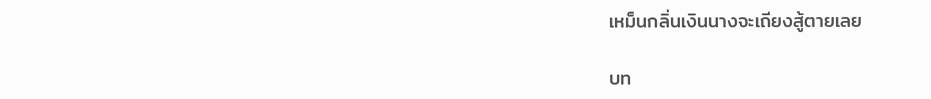เหม็นกลิ่นเงินนางจะเถียงสู้ตายเลย

บท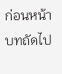ก่อนหน้า
บทถัดไป